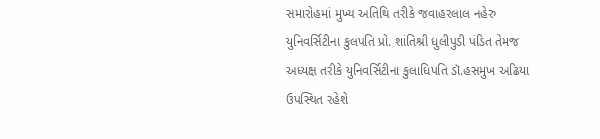સમારોહમાં મુખ્ય અતિથિ તરીકે જવાહરલાલ નહેરુ યુનિવર્સિટીના કુલપતિ પ્રો. શાંતિશ્રી ધુલીપુડી પંડિત તેમજ અધ્યક્ષ તરીકે યુનિવર્સિટીના કુલાધિપતિ ડૉ.હસમુખ અઢિયા ઉપસ્થિત રહેશે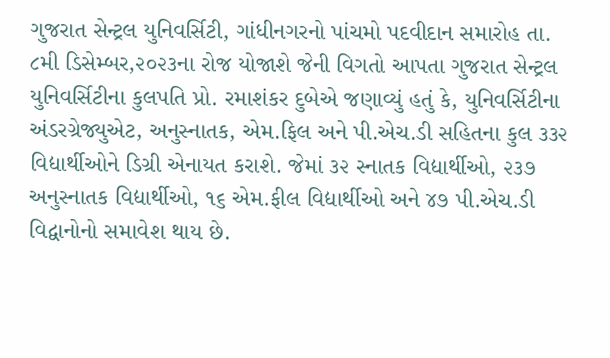ગુજરાત સેન્ટ્રલ યુનિવર્સિટી, ગાંધીનગરનો પાંચમો પદવીદાન સમારોહ તા. ૮મી ડિસેમ્બર,૨૦૨૩ના રોજ યોજાશે જેની વિગતો આપતા ગુજરાત સેન્ટ્રલ યુનિવર્સિટીના કુલપતિ પ્રો. રમાશંકર દુબેએ જણાવ્યું હતું કે, યુનિવર્સિટીના અંડરગ્રેજ્યુએટ, અનુસ્નાતક, એમ.ફિલ અને પી.એચ.ડી સહિતના કુલ ૩૩૨ વિદ્યાર્થીઓને ડિગ્રી એનાયત કરાશે. જેમાં ૩૨ સ્નાતક વિદ્યાર્થીઓ, ૨૩૭ અનુસ્નાતક વિદ્યાર્થીઓ, ૧૬ એમ.ફીલ વિદ્યાર્થીઓ અને ૪૭ પી.એચ.ડી વિદ્વાનોનો સમાવેશ થાય છે.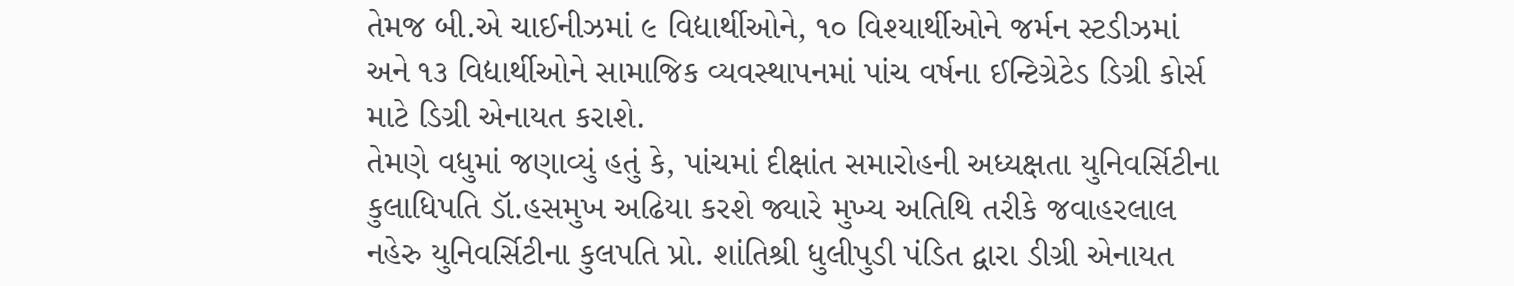તેમજ બી.એ ચાઈનીઝમાં ૯ વિદ્યાર્થીઓને, ૧૦ વિશ્યાર્થીઓને જર્મન સ્ટડીઝમાં અને ૧૩ વિદ્યાર્થીઓને સામાજિક વ્યવસ્થાપનમાં પાંચ વર્ષના ઈન્ટિગ્રેટેડ ડિગ્રી કોર્સ માટે ડિગ્રી એનાયત કરાશે.
તેમણે વધુમાં જણાવ્યું હતું કે, પાંચમાં દીક્ષાંત સમારોહની અધ્યક્ષતા યુનિવર્સિટીના કુલાધિપતિ ડૉ.હસમુખ અઢિયા કરશે જ્યારે મુખ્ય અતિથિ તરીકે જવાહરલાલ નહેરુ યુનિવર્સિટીના કુલપતિ પ્રો. શાંતિશ્રી ધુલીપુડી પંડિત દ્વારા ડીગ્રી એનાયત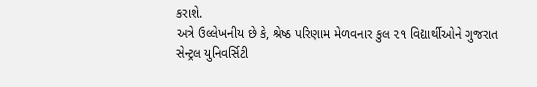કરાશે.
અત્રે ઉલ્લેખનીય છે કે, શ્રેષ્ઠ પરિણામ મેળવનાર કુલ ૨૧ વિદ્યાર્થીઓને ગુજરાત સેન્ટ્રલ યુનિવર્સિટી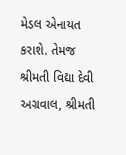મેડલ એનાયત કરાશે. તેમજ શ્રીમતી વિદ્યા દેવી અગ્રવાલ, શ્રીમતી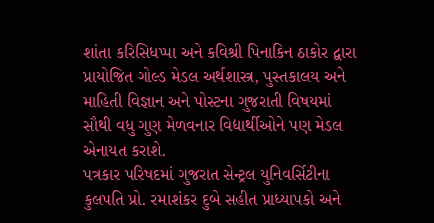શાંતા કરિસિધપ્પા અને કવિશ્રી પિનાકિન ઠાકોર દ્વારા પ્રાયોજિત ગોલ્ડ મેડલ અર્થશાસ્ત્ર, પુસ્તકાલય અને માહિતી વિજ્ઞાન અને પોસ્ટના ગુજરાતી વિષયમાં સૌથી વધુ ગુણ મેળવનાર વિદ્યાર્થીઓને પણ મેડલ એનાયત કરાશે.
પત્રકાર પરિષદમાં ગુજરાત સેન્ટ્રલ યુનિવર્સિટીના કુલપતિ પ્રો. રમાશંકર દુબે સહીત પ્રાધ્યાપકો અને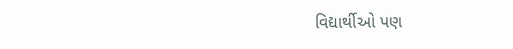વિદ્યાર્થીઓ પણ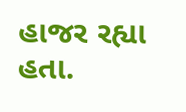હાજર રહ્યા હતા.